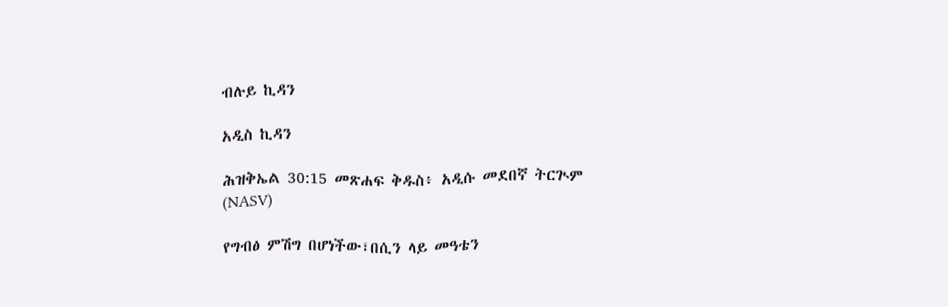ብሉይ ኪዳን

አዲስ ኪዳን

ሕዝቅኤል 30:15 መጽሐፍ ቅዱስ፥ አዲሱ መደበኛ ትርጒም (NASV)

የግብፅ ምሽግ በሆነችው፣በሲን ላይ መዓቴን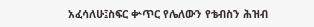አፈሳለሁ፤ስፍር ቍጥር የሌለውን የቴብስን ሕዝብ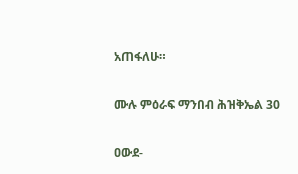አጠፋለሁ።

ሙሉ ምዕራፍ ማንበብ ሕዝቅኤል 30

ዐውደ-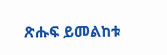ጽሑፍ ይመልከቱ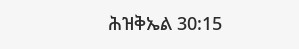ሕዝቅኤል 30:15